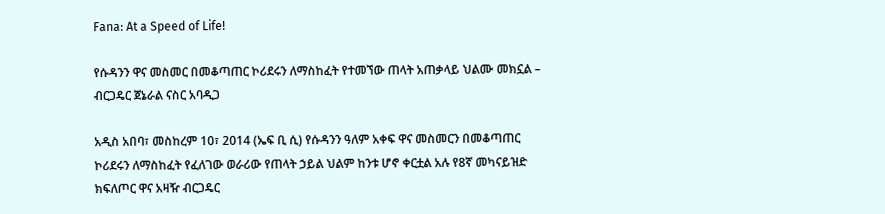Fana: At a Speed of Life!

የሱዳንን ዋና መስመር በመቆጣጠር ኮሪደሩን ለማስከፈት የተመኘው ጠላት አጠቃላይ ህልሙ መክኗል – ብርጋዴር ጀኔራል ናስር አባዲጋ

አዲስ አበባ፣ መስከረም 10፣ 2014 (ኤፍ ቢ ሲ) የሱዳንን ዓለም አቀፍ ዋና መስመርን በመቆጣጠር ኮሪደሩን ለማስከፈት የፈለገው ወራሪው የጠላት ኃይል ህልም ከንቱ ሆኖ ቀርቷል አሉ የ8ኛ መካናይዝድ ክፍለጦር ዋና አዛዥ ብርጋዴር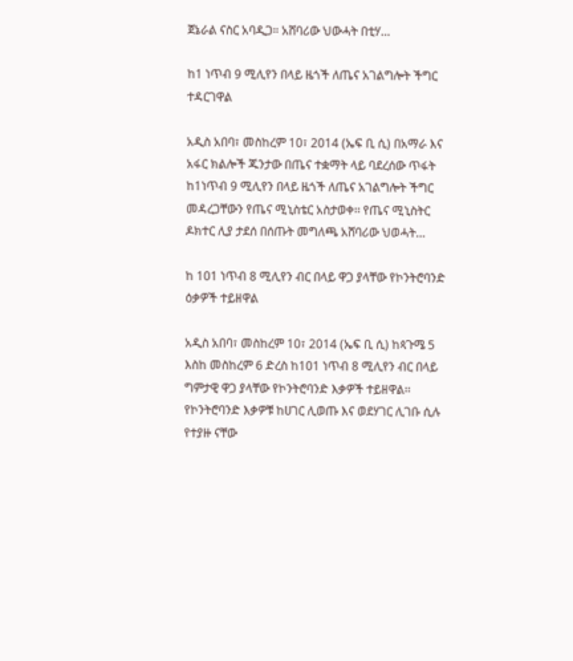ጀኔራል ናስር አባዲጋ። አሸባሪው ህውሓት በቲሃ…

ከ1 ነጥብ 9 ሚሊየን በላይ ዜጎች ለጤና አገልግሎት ችግር ተዳርገዋል

አዲስ አበባ፣ መስከረም 10፣ 2014 (ኤፍ ቢ ሲ) በአማራ እና አፋር ክልሎች ጁንታው በጤና ተቋማት ላይ ባደረሰው ጥፋት ከ1ነጥብ 9 ሚሊየን በላይ ዜጎች ለጤና አገልግሎት ችግር መዳረጋቸውን የጤና ሚኒስቴር አስታወቀ፡፡ የጤና ሚኒስትር ዶክተር ሊያ ታደሰ በሰጡት መግለጫ አሸባሪው ህወሓት…

ከ 101 ነጥብ 8 ሚሊየን ብር በላይ ዋጋ ያላቸው የኮንትሮባንድ ዕቃዎች ተይዘዋል

አዲስ አበባ፣ መስከረም 10፣ 2014 (ኤፍ ቢ ሲ) ከጳጉሜ 5 እስከ መስከረም 6 ድረስ ከ101 ነጥብ 8 ሚሊየን ብር በላይ ግምታዊ ዋጋ ያላቸው የኮንትሮባንድ እቃዎች ተይዘዋል፡፡ የኮንትሮባንድ እቃዎቹ ከሀገር ሊወጡ እና ወደሃገር ሊገቡ ሲሉ የተያዙ ናቸው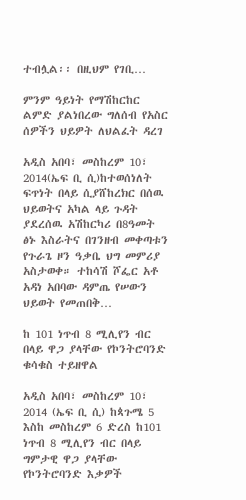ተብሏል፡፡ በዚህም የገቢ…

ምንም ዓይነት የማሽከርከር ልምድ ያልነበረው ግለሰብ የአስር ሰዎችን ህይዎት ለህልፈት ዳረገ

አዲስ አበባ፣ መስከረም 10፣ 2014(ኤፍ ቢ ሲ)ከተወሰነለት ፍጥነት በላይ ሲያሸከረክር በሰዉ ህይወትና አካል ላይ ጉዳት ያደረሰዉ አሽከርካሪ በ8ዓመት ፅኑ እስራትና በገንዘብ መቀጣቱን የጉራጌ ዞን ዓቃቤ ህግ መምሪያ አስታወቀ። ተከሳሽ ሾፌር አቶ አዳነ አበባው ዳምጤ የሠውን ህይወት የመጠበቅ…

ከ 101 ነጥብ 8 ሚሊየን ብር በላይ ዋጋ ያላቸው የኮንትሮባንድ ቁሳቁስ ተይዘዋል

አዲስ አበባ፣ መስከረም 10፣ 2014 (ኤፍ ቢ ሲ) ከጳጉሜ 5 እስከ መስከረም 6 ድረስ ከ101 ነጥብ 8 ሚሊየን ብር በላይ ግምታዊ ዋጋ ያላቸው የኮንትሮባንድ እቃዎች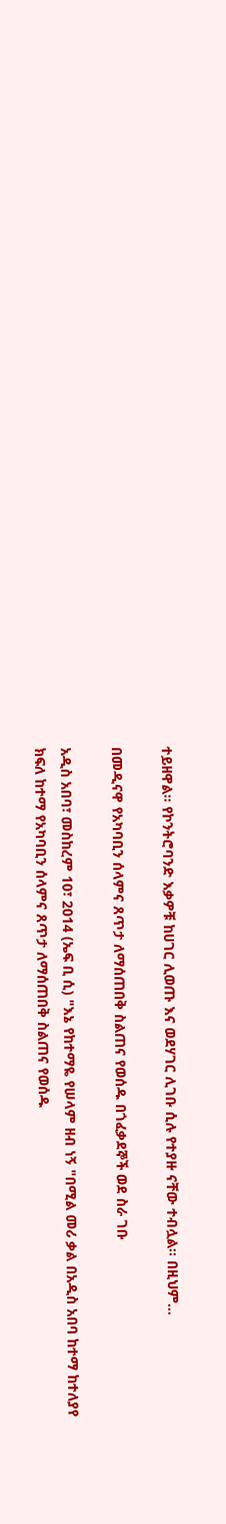ተይዘዋል፡፡ የኮንትሮባንድ እቃዎቹ ከሀገር ሊወጡ እና ወደሃገር ሊገቡ ሲሉ የተያዙ ናቸው ተብሏል፡፡ በዚህም…

በመዲናዋ የአካባቢን ሰላምና ጸጥታ ለማሰጠበቅ ስልጠና የወሰዱ በጎፈቃደኞች ወደ ስራ ገቡ

አዲስ አበባ፣ መስከረም 10፣ 2014 (ኤፍ ቢ ሲ) "እኔ የከተማዬ የሠላም ዘብ ነኝ "በሚል መሪ ቃል በአዲስ አበባ ከተማ ከተለያየ ክፍለ ከተማ የአካባቢን ሰላምና ጸጥታ ለማሰጠበቅ ስልጠና የወሰዱ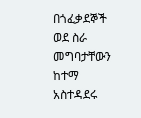በጎፈቃደኞች ወደ ስራ መግባታቸውን ከተማ አስተዳደሩ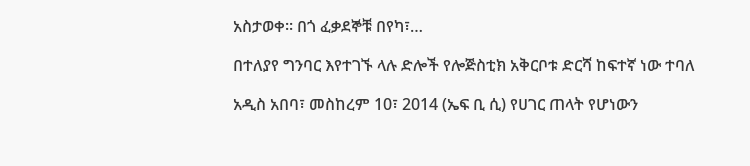አስታወቀ፡፡ በጎ ፈቃደኞቹ በየካ፣…

በተለያየ ግንባር እየተገኙ ላሉ ድሎች የሎጅስቲክ አቅርቦቱ ድርሻ ከፍተኛ ነው ተባለ

አዲስ አበባ፣ መስከረም 10፣ 2014 (ኤፍ ቢ ሲ) የሀገር ጠላት የሆነውን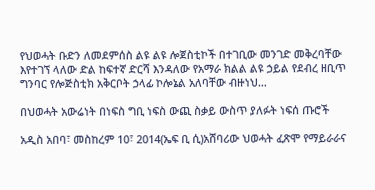የህወሓት ቡድን ለመደምሰስ ልዩ ልዩ ሎጀስቲኮች በተገቢው መንገድ መቅረባቸው እየተገኘ ላለው ድል ከፍተኛ ድርሻ እንዳለው የአማራ ክልል ልዩ ኃይል የደብረ ዘቢጥ ግንባር የሎጅስቲክ አቅርቦት ኃላፊ ኮሎኔል አለባቸው ብዙነህ…

በህወሓት አውሬነት በነፍስ ግቢ ነፍስ ውጪ ስቃይ ውስጥ ያለፉት ነፍሰ ጡሮች

አዲስ አበባ፣ መስከረም 10፣ 2014(ኤፍ ቢ ሲ)አሸባሪው ህወሓት ፈጽሞ የማይራራና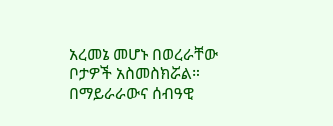አረመኔ መሆኑ በወረራቸው ቦታዎች አስመስክሯል። በማይራራውና ሰብዓዊ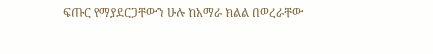ፍጡር የማያደርጋቸውን ሁሉ ከአማራ ክልል በወረራቸው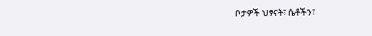ቦታዎች ህፃናት፣ ሴቶችን፣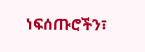ነፍሰጡሮችን፣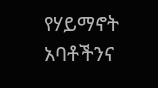የሃይማኖት አባቶችንና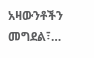አዛውንቶችን መግደል፣…